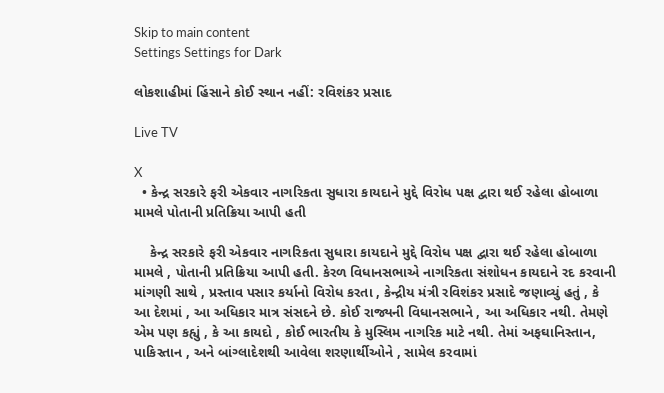Skip to main content
Settings Settings for Dark

લોકશાહીમાં હિંસાને કોઈ સ્થાન નહીં: રવિશંકર પ્રસાદ

Live TV

X
  • કેન્દ્ર સરકારે ફરી એકવાર નાગરિકતા સુધારા કાયદાને મુદ્દે વિરોધ પક્ષ દ્વારા થઈ રહેલા હોબાળા મામલે પોતાની પ્રતિક્રિયા આપી હતી

    કેન્દ્ર સરકારે ફરી એકવાર નાગરિકતા સુધારા કાયદાને મુદ્દે વિરોધ પક્ષ દ્વારા થઈ રહેલા હોબાળા મામલે , પોતાની પ્રતિક્રિયા આપી હતી. કેરળ વિધાનસભાએ નાગરિકતા સંશોધન કાયદાને રદ કરવાની માંગણી સાથે , પ્રસ્તાવ પસાર કર્યાનો વિરોધ કરતા , કેન્દ્રીય મંત્રી રવિશંકર પ્રસાદે જણાવ્યું હતું , કે આ દેશમાં , આ અધિકાર માત્ર સંસદને છે. કોઈ રાજ્યની વિધાનસભાને , આ અધિકાર નથી. તેમણે એમ પણ કહ્યું , કે આ કાયદો , કોઈ ભારતીય કે મુસ્લિમ નાગરિક માટે નથી. તેમાં અફઘાનિસ્તાન, પાકિસ્તાન , અને બાંગ્લાદેશથી આવેલા શરણાર્થીઓને , સામેલ કરવામાં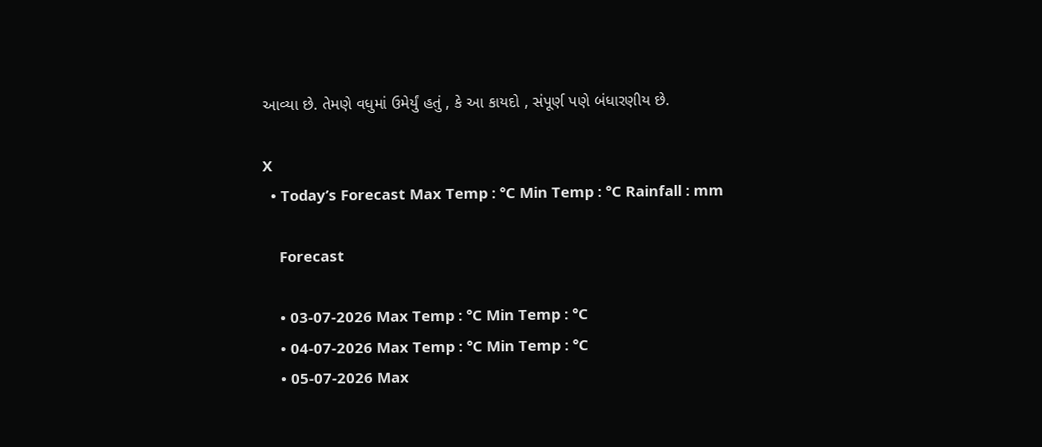આવ્યા છે. તેમણે વધુમાં ઉમેર્યું હતું , કે આ કાયદો , સંપૂર્ણ પણે બંધારણીય છે.

X
  • Today’s Forecast Max Temp : °C Min Temp : °C Rainfall : mm

    Forecast

    • 03-07-2026 Max Temp : °C Min Temp : °C
    • 04-07-2026 Max Temp : °C Min Temp : °C
    • 05-07-2026 Max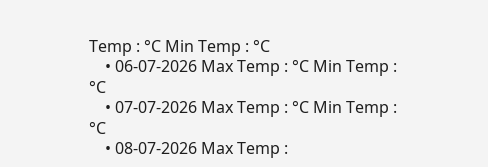Temp : °C Min Temp : °C
    • 06-07-2026 Max Temp : °C Min Temp : °C
    • 07-07-2026 Max Temp : °C Min Temp : °C
    • 08-07-2026 Max Temp :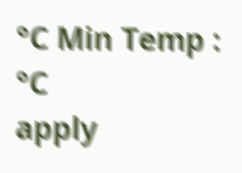°C Min Temp : °C
apply